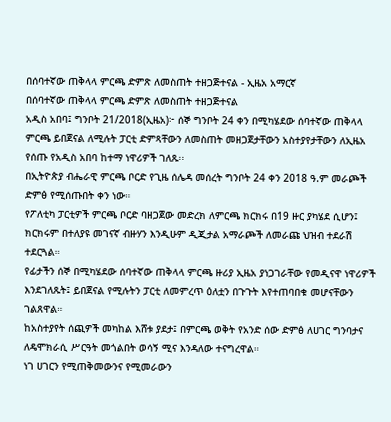በሰባተኛው ጠቅላላ ምርጫ ድምጽ ለመስጠት ተዘጋጅተናል - ኢዜአ አማርኛ
በሰባተኛው ጠቅላላ ምርጫ ድምጽ ለመስጠት ተዘጋጅተናል
አዲስ አበባ፤ ግንቦት 21/2018(ኢዜአ)፦ ሰኞ ግንቦት 24 ቀን በሚካሄደው ሰባተኛው ጠቅላላ ምርጫ ይበጀናል ለሚሉት ፓርቲ ድምጻቸውን ለመስጠት መዘጋጀታቸውን አስተያየታቸውን ለኢዜአ የሰጡ የአዲስ አበባ ከተማ ነዋሪዎች ገለጹ፡፡
በኢትዮጵያ ብሔራዊ ምርጫ ቦርድ የጊዜ ሰሌዳ መሰረት ግንቦት 24 ቀን 2018 ዓ.ም መራጮች ድምፅ የሚሰጡበት ቀን ነው።
የፖለቲካ ፓርቲዎች ምርጫ ቦርድ ባዘጋጀው መድረክ ለምርጫ ክርክሩ በ19 ዙር ያካሄደ ሲሆን፤ ክርክሩም በተለያዩ መገናኛ ብዙሃን እንዲሁም ዲጂታል አማራጮች ለመራጩ ህዝብ ተደራሽ ተደርጓል።
የፊታችን ሰኞ በሚካሄደው ሰባተኛው ጠቅላላ ምርጫ ዙሪያ ኢዜአ ያነጋገራቸው የመዲናዋ ነዋሪዎች እንደገለጹት፤ ይበጀናል የሚሉትን ፓርቲ ለመምረጥ ዕለቷን በጉጉት እየተጠባበቁ መሆናቸውን ገልጸዋል።
ከአስተያየት ሰጪዎች መካከል እሸቱ ያደታ፤ በምርጫ ወቅት የአንድ ሰው ድምፅ ለሀገር ግንባታና ለዴሞክራሲ ሥርዓት መጎልበት ወሳኝ ሚና እንዳለው ተናግረዋል።
ነገ ሀገርን የሚጠቅመውንና የሚመራውን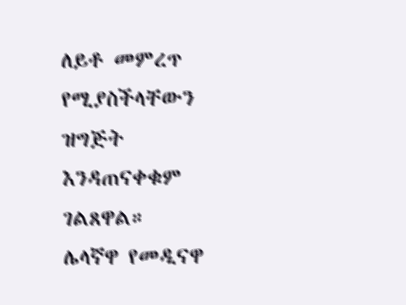ለይቶ መምረጥ የሚያስችላቸውን ዝግጅት እንዳጠናቀቁም ገልጸዋል።
ሌላኛዋ የመዲናዋ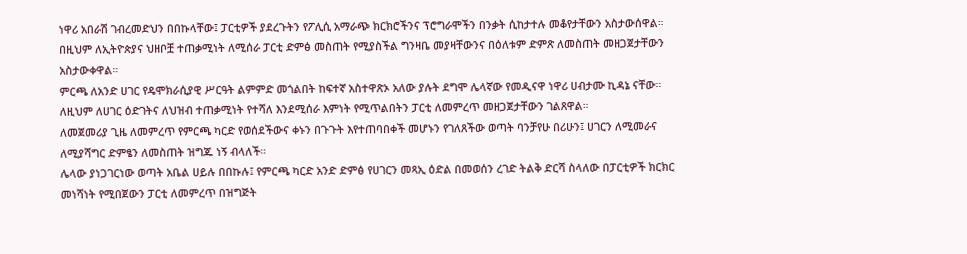ነዋሪ አበራሽ ገብረመድህን በበኩላቸው፤ ፓርቲዎች ያደረጉትን የፖሊሲ አማራጭ ክርክሮችንና ፕሮግራሞችን በንቃት ሲከታተሉ መቆየታቸውን አስታውሰዋል።
በዚህም ለኢትዮጵያና ህዘቦቿ ተጠቃሚነት ለሚሰራ ፓርቲ ድምፅ መስጠት የሚያስችል ግንዛቤ መያዛቸውንና በዕለቱም ድምጽ ለመስጠት መዘጋጀታቸውን አስታውቀዋል።
ምርጫ ለአንድ ሀገር የዴሞክራሲያዊ ሥርዓት ልምምድ መጎልበት ከፍተኛ አስተዋጽኦ አለው ያሉት ደግሞ ሌላኛው የመዲናዋ ነዋሪ ሀብታሙ ኪዳኔ ናቸው።
ለዚህም ለሀገር ዕድገትና ለህዝብ ተጠቃሚነት የተሻለ እንደሚሰራ እምነት የሚጥልበትን ፓርቲ ለመምረጥ መዘጋጀታቸውን ገልጸዋል።
ለመጀመሪያ ጊዜ ለመምረጥ የምርጫ ካርድ የወሰደችውና ቀኑን በጉጉት እየተጠባበቀች መሆኑን የገለጸችው ወጣት ባንቻየሁ በሪሁን፤ ሀገርን ለሚመራና ለሚያሻግር ድምፄን ለመስጠት ዝግጁ ነኝ ብላለች።
ሌላው ያነጋገርነው ወጣት አቤል ሀይሉ በበኩሉ፤ የምርጫ ካርድ አንድ ድምፅ የሀገርን መጻኢ ዕድል በመወሰን ረገድ ትልቅ ድርሻ ስላለው በፓርቲዎች ክርክር መነሻነት የሚበጀውን ፓርቲ ለመምረጥ በዝግጅት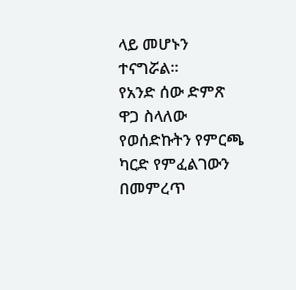ላይ መሆኑን ተናግሯል።
የአንድ ሰው ድምጽ ዋጋ ስላለው የወሰድኩትን የምርጫ ካርድ የምፈልገውን በመምረጥ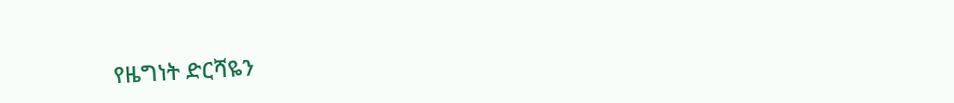የዜግነት ድርሻዬን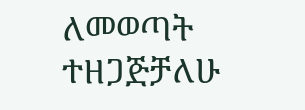ለመወጣት ተዘጋጅቻለሁ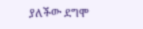ያለችው ደግሞ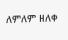ለምለም ዘለቀ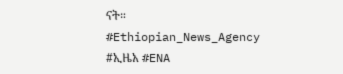ናት።
#Ethiopian_News_Agency #ኢዜአ #ENA